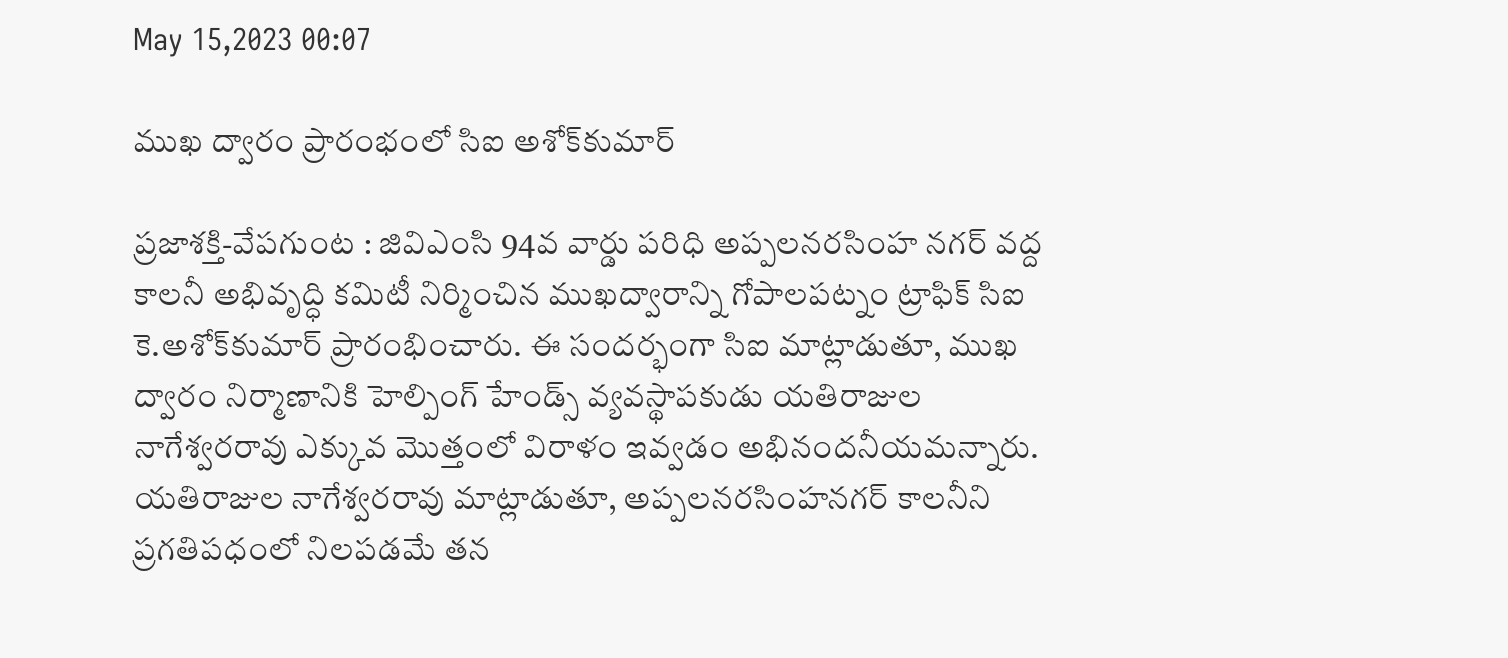May 15,2023 00:07

ముఖ ద్వారం ప్రారంభంలో సిఐ అశోక్‌కుమార్‌

ప్రజాశక్తి-వేపగుంట : జివిఎంసి 94వ వార్డు పరిధి అప్పలనరసింహ నగర్‌ వద్ద కాలనీ అభివృద్ధి కమిటీ నిర్మించిన ముఖద్వారాన్ని గోపాలపట్నం ట్రాఫిక్‌ సిఐ కె.అశోక్‌కుమార్‌ ప్రారంభించారు. ఈ సందర్భంగా సిఐ మాట్లాడుతూ, ముఖ ద్వారం నిర్మాణానికి హెల్పింగ్‌ హేండ్స్‌ వ్యవస్థాపకుడు యతిరాజుల నాగేశ్వరరావు ఎక్కువ మొత్తంలో విరాళం ఇవ్వడం అభినందనీయమన్నారు. యతిరాజుల నాగేశ్వరరావు మాట్లాడుతూ, అప్పలనరసింహనగర్‌ కాలనీని ప్రగతిపధంలో నిలపడమే తన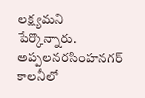లక్ష్యమని పేర్కొన్నారు. అప్పలనరసింహనగర్‌ కాలనీలో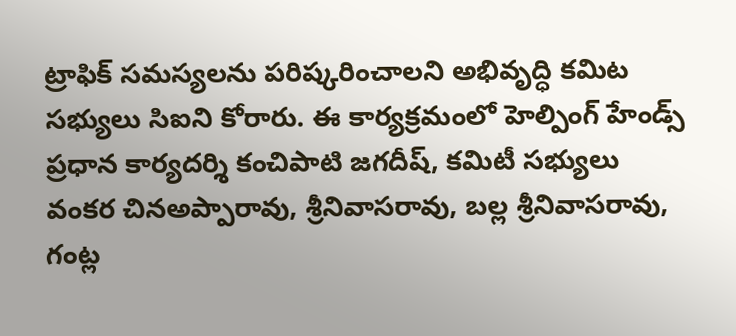ట్రాఫిక్‌ సమస్యలను పరిష్కరించాలని అభివృద్ధి కమిట సభ్యులు సిఐని కోరారు. ఈ కార్యక్రమంలో హెల్పింగ్‌ హేండ్స్‌ ప్రధాన కార్యదర్శి కంచిపాటి జగదీష్‌, కమిటీ సభ్యులు వంకర చినఅప్పారావు, శ్రీనివాసరావు, బల్ల శ్రీనివాసరావు, గంట్ల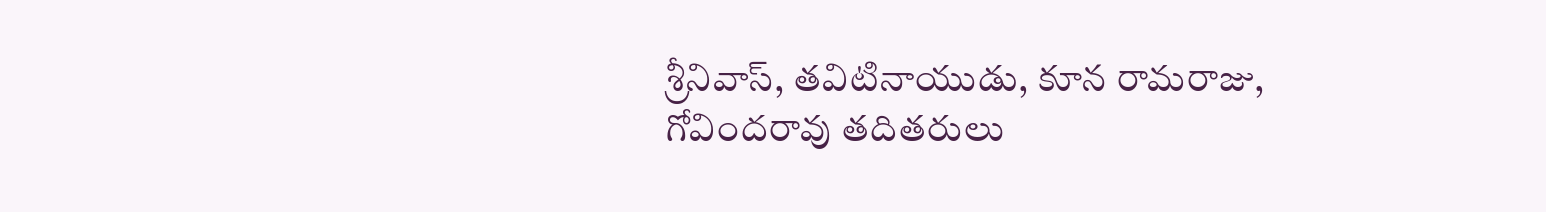శ్రీనివాస్‌, తవిటినాయుడు, కూన రామరాజు, గోవిందరావు తదితరులు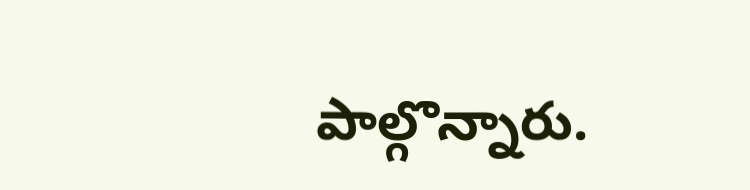పాల్గొన్నారు.